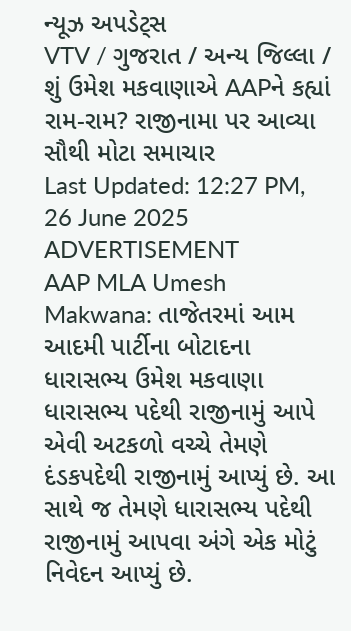ન્યૂઝ અપડેટ્સ
VTV / ગુજરાત / અન્ય જિલ્લા / શું ઉમેશ મકવાણાએ AAPને કહ્યાં રામ-રામ? રાજીનામા પર આવ્યા સૌથી મોટા સમાચાર
Last Updated: 12:27 PM, 26 June 2025
ADVERTISEMENT
AAP MLA Umesh Makwana: તાજેતરમાં આમ આદમી પાર્ટીના બોટાદના ધારાસભ્ય ઉમેશ મકવાણા ધારાસભ્ય પદેથી રાજીનામું આપે એવી અટકળો વચ્ચે તેમણે દંડકપદેથી રાજીનામું આપ્યું છે. આ સાથે જ તેમણે ધારાસભ્ય પદેથી રાજીનામું આપવા અંગે એક મોટું નિવેદન આપ્યું છે.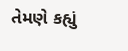તેમણે કહ્યું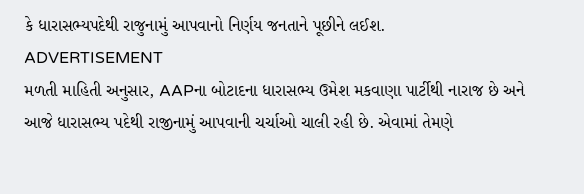કે ધારાસભ્યપદેથી રાજુનામું આપવાનો નિર્ણય જનતાને પૂછીને લઈશ.
ADVERTISEMENT
મળતી માહિતી અનુસાર, AAPના બોટાદના ધારાસભ્ય ઉમેશ મકવાણા પાર્ટીથી નારાજ છે અને આજે ધારાસભ્ય પદેથી રાજીનામું આપવાની ચર્ચાઓ ચાલી રહી છે. એવામાં તેમણે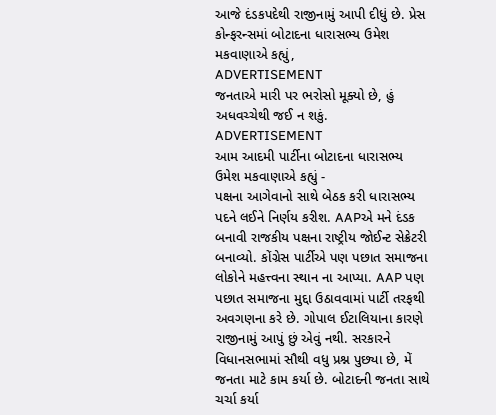આજે દંડકપદેથી રાજીનામું આપી દીધું છે. પ્રેસ કોન્ફરન્સમાં બોટાદના ધારાસભ્ય ઉમેશ મકવાણાએ કહ્યું,
ADVERTISEMENT
જનતાએ મારી પર ભરોસો મૂક્યો છે, હું અધવચ્ચેથી જઈ ન શકું.
ADVERTISEMENT
આમ આદમી પાર્ટીના બોટાદના ધારાસભ્ય ઉમેશ મકવાણાએ કહ્યું -
પક્ષના આગેવાનો સાથે બેઠક કરી ધારાસભ્ય પદને લઈને નિર્ણય કરીશ. AAPએ મને દંડક બનાવી રાજકીય પક્ષના રાષ્ટ્રીય જોઈન્ટ સેક્રેટરી બનાવ્યો. કોંગ્રેસ પાર્ટીએ પણ પછાત સમાજના લોકોને મહત્ત્વના સ્થાન ના આપ્યા. AAP પણ પછાત સમાજના મુદ્દા ઉઠાવવામાં પાર્ટી તરફથી અવગણના કરે છે. ગોપાલ ઈટાલિયાના કારણે રાજીનામું આપું છું એવું નથી. સરકારને વિધાનસભામાં સૌથી વધુ પ્રશ્ન પુછ્યા છે, મેં જનતા માટે કામ કર્યા છે. બોટાદની જનતા સાથે ચર્ચા કર્યા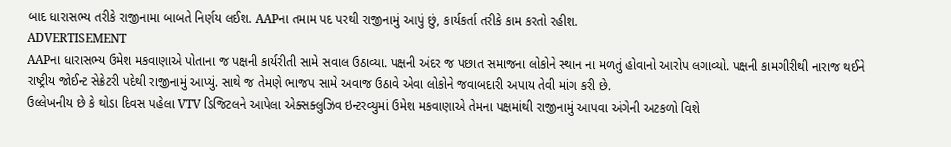બાદ ધારાસભ્ય તરીકે રાજીનામા બાબતે નિર્ણય લઈશ. AAPના તમામ પદ પરથી રાજીનામું આપું છું, કાર્યકર્તા તરીકે કામ કરતો રહીશ.
ADVERTISEMENT
AAPના ધારાસભ્ય ઉમેશ મકવાણાએ પોતાના જ પક્ષની કાર્યરીતી સામે સવાલ ઉઠાવ્યા. પક્ષની અંદર જ પછાત સમાજના લોકોને સ્થાન ના મળતું હોવાનો આરોપ લગાવ્યો. પક્ષની કામગીરીથી નારાજ થઈને રાષ્ટ્રીય જોઈન્ટ સેક્રેટરી પદેથી રાજીનામું આપ્યું. સાથે જ તેમણે ભાજપ સામે અવાજ ઉઠાવે એવા લોકોને જવાબદારી અપાય તેવી માંગ કરી છે.
ઉલ્લેખનીય છે કે થોડા દિવસ પહેલા VTV ડિજિટલને આપેલા એક્સક્લુઝિવ ઇન્ટરવ્યુમાં ઉમેશ મકવાણાએ તેમના પક્ષમાંથી રાજીનામું આપવા અંગેની અટકળો વિશે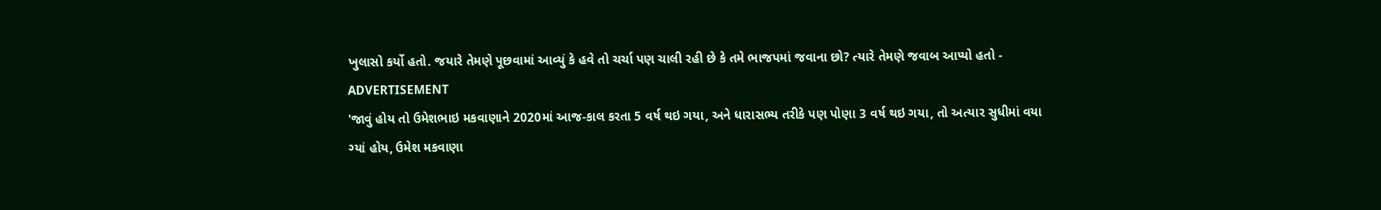ખુલાસો કર્યો હતો. જયારે તેમણે પૂછવામાં આવ્યું કે હવે તો ચર્ચા પણ ચાલી રહી છે કે તમે ભાજપમાં જવાના છો? ત્યારે તેમણે જવાબ આપ્યો હતો -
ADVERTISEMENT
'જાવું હોય તો ઉમેશભાઇ મકવાણાને 2020માં આજ-કાલ કરતા 5 વર્ષ થઇ ગયા, અને ધારાસભ્ય તરીકે પણ પોણા 3 વર્ષ થઇ ગયા, તો અત્યાર સુધીમાં વયા ગ્યાં હોય, ઉમેશ મકવાણા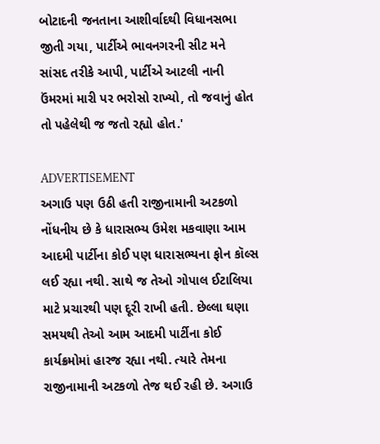બોટાદની જનતાના આશીર્વાદથી વિધાનસભા જીતી ગયા, પાર્ટીએ ભાવનગરની સીટ મને સાંસદ તરીકે આપી, પાર્ટીએ આટલી નાની ઉંમરમાં મારી પર ભરોસો રાખ્યો, તો જવાનું હોત તો પહેલેથી જ જતો રહ્યો હોત.'

ADVERTISEMENT
અગાઉ પણ ઉઠી હતી રાજીનામાની અટકળો
નોંધનીય છે કે ધારાસભ્ય ઉમેશ મકવાણા આમ આદમી પાર્ટીના કોઈ પણ ધારાસભ્યના ફોન કૉલ્સ લઈ રહ્યા નથી. સાથે જ તેઓ ગોપાલ ઈટાલિયા માટે પ્રચારથી પણ દૂરી રાખી હતી. છેલ્લા ઘણા સમયથી તેઓ આમ આદમી પાર્ટીના કોઈ કાર્યક્રમોમાં હારજ રહ્યા નથી. ત્યારે તેમના રાજીનામાની અટકળો તેજ થઈ રહી છે. અગાઉ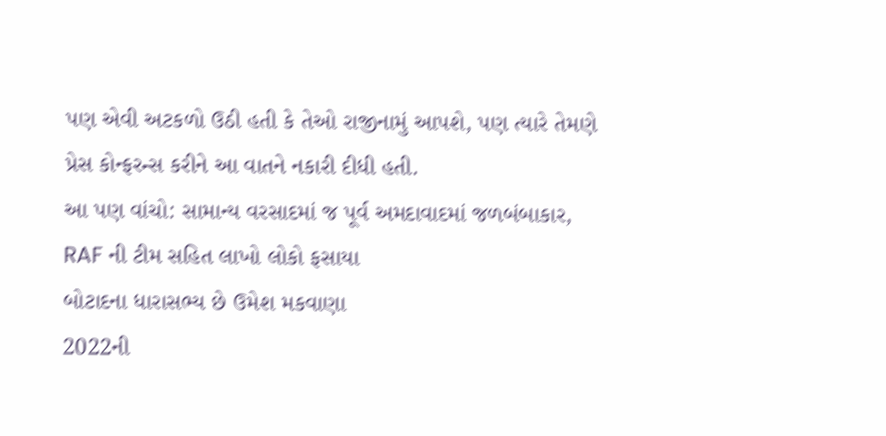પણ એવી અટકળો ઉઠી હતી કે તેઓ રાજીનામું આપશે, પણ ત્યારે તેમણે પ્રેસ કોન્ફરન્સ કરીને આ વાતને નકારી દીધી હતી.
આ પણ વાંચો: સામાન્ય વરસાદમાં જ પૂર્વ અમદાવાદમાં જળબંબાકાર, RAF ની ટીમ સહિત લાખો લોકો ફસાયા
બોટાદના ધારાસભ્ય છે ઉમેશ મકવાણા
2022ની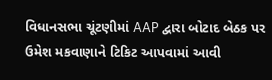વિધાનસભા ચૂંટણીમાં AAP દ્વારા બોટાદ બેઠક પર ઉમેશ મકવાણાને ટિકિટ આપવામાં આવી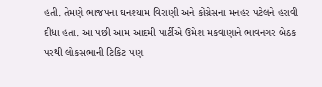હતી. તેમણે ભાજપના ઘનશ્યામ વિરાણી અને કોંગ્રેસના મનહર પટેલને હરાવી દીધા હતા. આ પછી આમ આદમી પાર્ટીએ ઉમેશ મકવાણાને ભાવનગર બેઠક પરથી લોકસભાની ટિકિટ પણ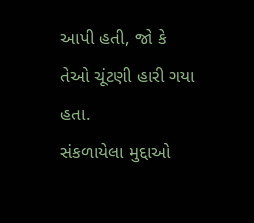આપી હતી, જો કે તેઓ ચૂંટણી હારી ગયા હતા.
સંકળાયેલા મુદ્દાઓ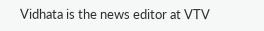Vidhata is the news editor at VTV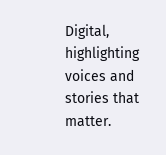Digital, highlighting voices and stories that matter.